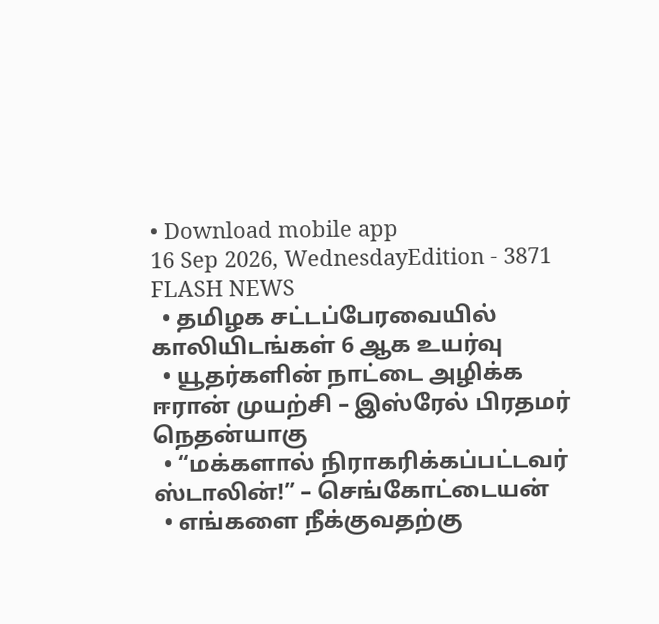• Download mobile app
16 Sep 2026, WednesdayEdition - 3871
FLASH NEWS
  • தமிழக சட்டப்பேரவையில் காலியிடங்கள் 6 ஆக உயர்வு
  • யூதர்களின் நாட்டை அழிக்க ஈரான் முயற்சி – இஸ்ரேல் பிரதமர் நெதன்யாகு
  • “மக்களால் நிராகரிக்கப்பட்டவர் ஸ்டாலின்!” – செங்கோட்டையன்
  • எங்களை நீக்குவதற்கு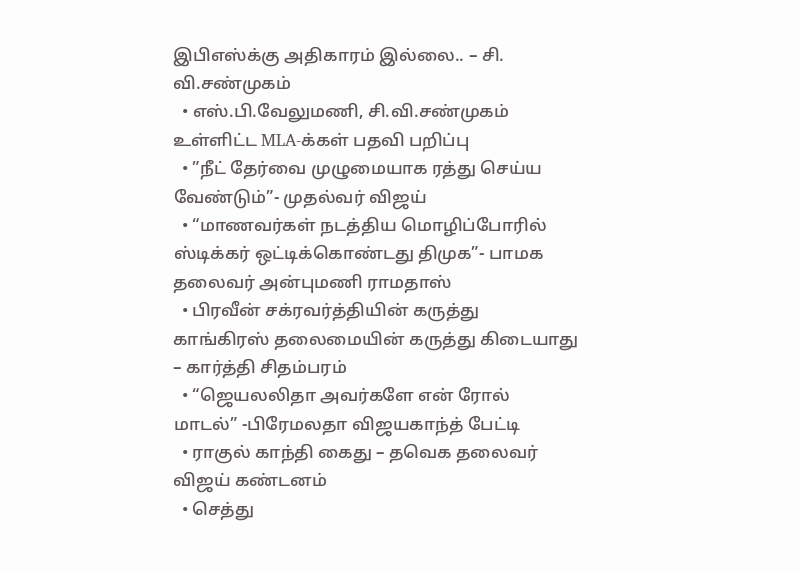இபிஎஸ்க்கு அதிகாரம் இல்லை.. – சி. வி.சண்முகம்
  • எஸ்.பி.வேலுமணி, சி.வி.சண்முகம் உள்ளிட்ட MLA-க்கள் பதவி பறிப்பு
  • ”நீட் தேர்வை முழுமையாக ரத்து செய்ய வேண்டும்”- முதல்வர் விஜய்
  • “மாணவர்கள் நடத்திய மொழிப்போரில் ஸ்டிக்கர் ஒட்டிக்கொண்டது திமுக”- பாமக தலைவர் அன்புமணி ராமதாஸ்
  • பிரவீன் சக்ரவர்த்தியின் கருத்து காங்கிரஸ் தலைமையின் கருத்து கிடையாது – கார்த்தி சிதம்பரம்
  • “ஜெயலலிதா அவர்களே என் ரோல் மாடல்” -பிரேமலதா விஜயகாந்த் பேட்டி
  • ராகுல் காந்தி கைது – தவெக தலைவர் விஜய் கண்டனம்
  • செத்து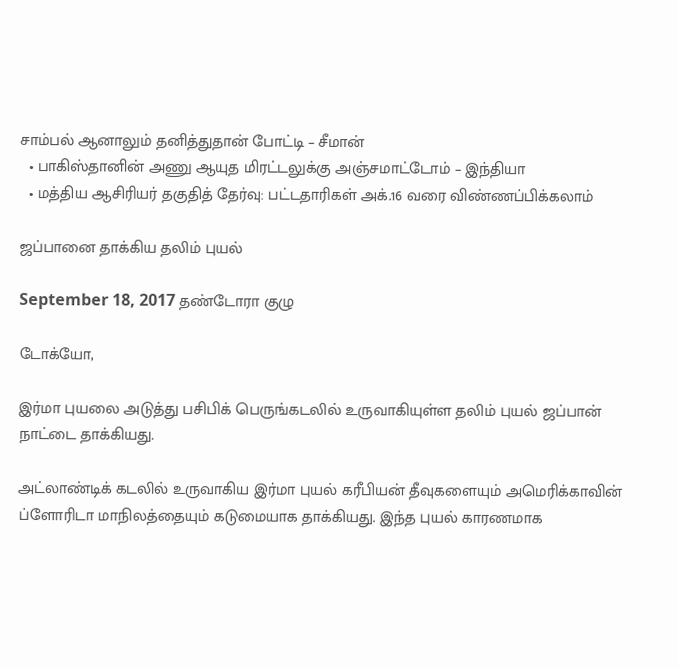சாம்பல் ஆனாலும் தனித்துதான் போட்டி – சீமான்
  • பாகிஸ்தானின் அணு ஆயுத மிரட்டலுக்கு அஞ்சமாட்டோம் – இந்தியா
  • மத்திய ஆசிரியர் தகுதித் தேர்வு: பட்டதாரிகள் அக்.16 வரை விண்ணப்பிக்கலாம்

ஜப்பானை தாக்கிய தலிம் புயல்

September 18, 2017 தண்டோரா குழு

டோக்யோ,

இர்மா புயலை அடுத்து பசிபிக் பெருங்கடலில் உருவாகியுள்ள தலிம் புயல் ஜப்பான் நாட்டை தாக்கியது.

அட்லாண்டிக் கடலில் உருவாகிய இர்மா புயல் கரீபியன் தீவுகளையும் அமெரிக்காவின் ப்ளோரிடா மாநிலத்தையும் கடுமையாக தாக்கியது. இந்த புயல் காரணமாக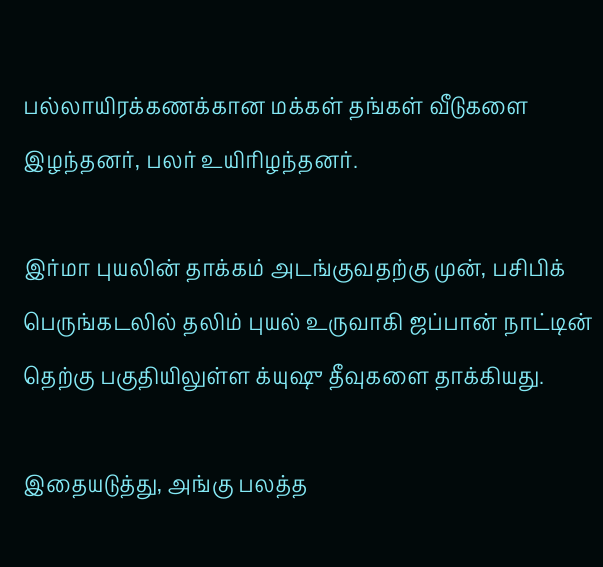பல்லாயிரக்கணக்கான மக்கள் தங்கள் வீடுகளை இழந்தனர், பலர் உயிரிழந்தனர்.

இர்மா புயலின் தாக்கம் அடங்குவதற்கு முன், பசிபிக் பெருங்கடலில் தலிம் புயல் உருவாகி ஜப்பான் நாட்டின் தெற்கு பகுதியிலுள்ள க்யுஷு தீவுகளை தாக்கியது.

இதையடுத்து, அங்கு பலத்த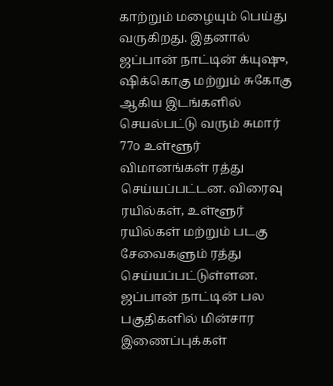காற்றும் மழையும் பெய்து வருகிறது. இதனால் ஜப்பான் நாட்டின் க்யுஷு, ஷிக்கொகு மற்றும் சுகோகு ஆகிய இடங்களில் செயல்பட்டு வரும் சுமார் 77௦ உள்ளூர் விமானங்கள் ரத்து செய்யப்பட்டன. விரைவு ரயில்கள், உள்ளூர் ரயில்கள் மற்றும் படகு சேவைகளும் ரத்து செய்யப்பட்டுள்ளன. ஜப்பான் நாட்டின் பல பகுதிகளில் மின்சார இணைப்புக்கள்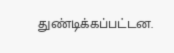துண்டிக்கப்பட்டன.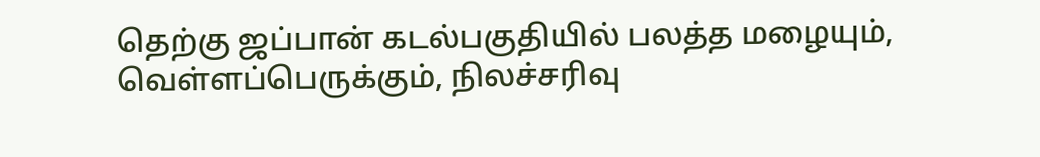தெற்கு ஜப்பான் கடல்பகுதியில் பலத்த மழையும், வெள்ளப்பெருக்கும், நிலச்சரிவு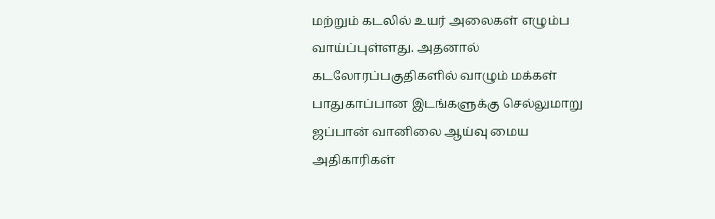மற்றும் கடலில் உயர் அலைகள் எழும்ப வாய்ப்புள்ளது. அதனால் கடலோரப்பகுதிகளில் வாழும் மக்கள் பாதுகாப்பான இடங்களுக்கு செல்லுமாறு ஜப்பான் வானிலை ஆய்வு மைய அதிகாரிகள்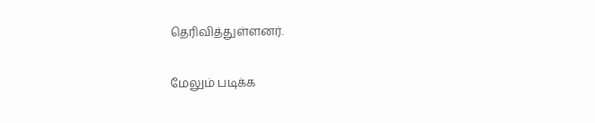தெரிவித்துள்ளனர்.

மேலும் படிக்க